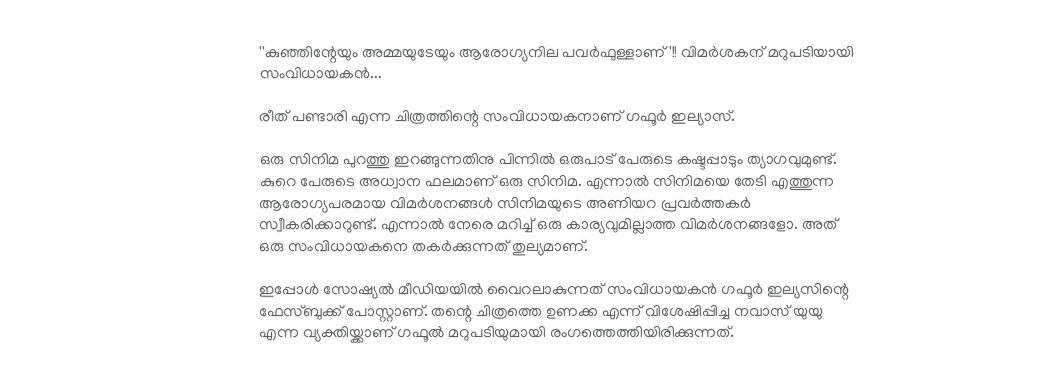''കുഞ്ഞിന്റേയും അമ്മയുടേയും ആരോഗ്യനില പവർഫുള്ളാണ്'!! വിമർശകന് മറുപടിയായി സംവിധായകൻ...

രീത് പണ്ടാരി എന്ന ചിത്രത്തിന്റെ സംവിധായകനാണ് ഗഫൂര്‍ ഇല്യാസ്.

ഒരു സിനിമ പുറത്തു ഇറങ്ങുന്നതിനു പിന്നിൽ ഒരുപാട് പേരുടെ കഷ്ടപ്പാടും ത്യാഗവുമുണ്ട്. കുറെ പേരുടെ അധ്വാന ഫലമാണ് ഒരു സിനിമ. എന്നാൽ സിനിമയെ തേടി എത്തുന്ന ആരോഗ്യപരമായ വിമർശനങ്ങൾ സിനിമയുടെ അണിയറ പ്രവർത്തകർ സ്വീകരിക്കാറുണ്ട്. എന്നാൽ നേരെ മറിച്ച് ഒരു കാര്യവുമില്ലാത്ത വിമർശനങ്ങളോ. അത് ഒരു സംവിധായകനെ തകർക്കുന്നത് തുല്യമാണ്.

ഇപ്പോൾ സോഷ്യൽ മീഡിയയിൽ വൈറലാകുന്നത് സംവിധായകൻ ഗഫൂർ ഇല്യസിന്റെ ഫേസ്ബുക്ക് പോസ്റ്റാണ്. തന്റെ ചിത്രത്തെ ഉണക്ക എന്ന് വിശേഷിപ്പിച്ച നവാസ് യുയു എന്ന വ്യക്തിയ്ക്കാണ് ഗഫൂൽ മറുപടിയുമായി രംഗത്തെത്തിയിരിക്കുന്നത്.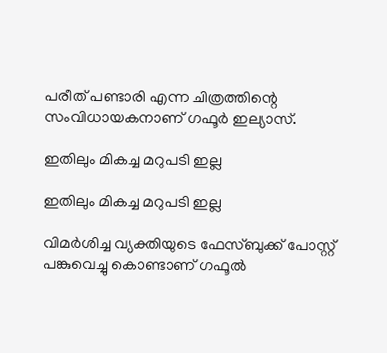പരീത് പണ്ടാരി എന്ന ചിത്രത്തിന്റെ സംവിധായകനാണ് ഗഫൂര്‍ ഇല്യാസ്.

ഇതിലും മികച്ച മറുപടി ഇല്ല

ഇതിലും മികച്ച മറുപടി ഇല്ല

വിമർശിച്ച വ്യക്തിയുടെ ഫേസ്ബുക്ക് പോസ്റ്റ് പങ്കുവെച്ചു കൊണ്ടാണ് ഗഫൂൽ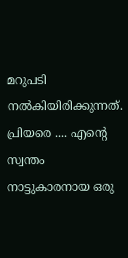മറുപടി നൽകിയിരിക്കുന്നത്. പ്രിയരെ .... എന്റെ സ്വന്തം നാട്ടുകാരനായ ഒരു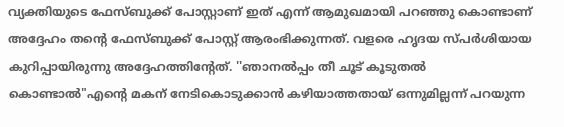വ്യക്തിയുടെ ഫേസ്ബുക്ക് പോസ്റ്റാണ് ഇത് എന്ന് ആമുഖമായി പറഞ്ഞു കൊണ്ടാണ് അദ്ദേഹം തന്റെ ഫേസ്ബുക്ക് പോസ്റ്റ് ആരംഭിക്കുന്നത്. വളരെ ഹൃദയ സ്പർശിയായ കുറിപ്പായിരുന്നു അദ്ദേഹത്തിന്റേത്. ''ഞാനല്‍പ്പം തീ ചൂട് കൂടുതല്‍ കൊണ്ടാല്‍"എന്റെ മകന് നേടികൊടുക്കാന്‍ കഴിയാത്തതായ് ഒന്നുമില്ലന്ന് പറയുന്ന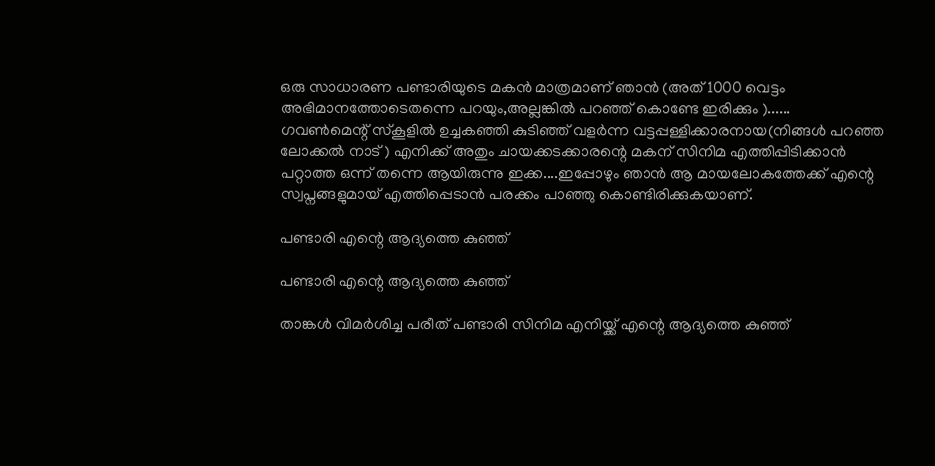ഒരു സാധാരണ പണ്ടാരിയുടെ മകന്‍ മാത്രമാണ് ഞാന്‍ (അത് 1000 വെട്ടം അഭിമാനത്തോടെതന്നെ പറയും,അല്ലങ്കില്‍ പറഞ്ഞ് കൊണ്ടേ ഇരിക്കും )......
ഗവണ്‍മെന്റ് സ്‌കൂളില്‍ ഉച്ചകഞ്ഞി കുടിഞ്ഞ് വളര്‍ന്ന വട്ടപ്പള്ളിക്കാരനായ(നിങ്ങള്‍ പറഞ്ഞ ലോക്കല്‍ നാട് ) എനിക്ക് അതും ചായക്കടക്കാരന്റെ മകന് സിനിമ എത്തിപ്പിടിക്കാന്‍ പറ്റാത്ത ഒന്ന് തന്നെ ആയിരുന്നു ഇക്ക....ഇപ്പോഴും ഞാന്‍ ആ മായലോകത്തേക്ക് എന്റെ സ്വപ്നങ്ങളുമായ് എത്തിപ്പെടാന്‍ പരക്കം പാഞ്ഞു കൊണ്ടിരിക്കുകയാണ്.

പണ്ടാരി എന്റെ ആദ്യത്തെ കുഞ്ഞ്

പണ്ടാരി എന്റെ ആദ്യത്തെ കുഞ്ഞ്

താങ്കൾ വിമർശിച്ച പരീത് പണ്ടാരി സിനിമ എനിയ്ക്ക് എന്റെ ആദ്യത്തെ കുഞ്ഞ്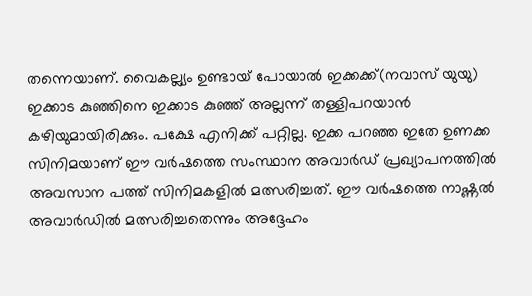തന്നെയാണ്. വൈകല്ല്യം ഉണ്ടായ് പോയാല്‍ ഇക്കക്ക്(നവാസ് യുയു) ഇക്കാട കുഞ്ഞിനെ ഇക്കാട കുഞ്ഞ് അല്ലന്ന് തള്ളിപറയാന്‍ കഴിയുമായിരിക്കും. പക്ഷേ എനിക്ക് പറ്റില്ല. ഇക്ക പറഞ്ഞ ഇതേ ഉണക്ക സിനിമയാണ് ഈ വര്‍ഷത്തെ സംസ്ഥാന അവാര്‍ഡ് പ്രഖ്യാപനത്തില്‍ അവസാന പത്ത് സിനിമകളില്‍ മത്സരിച്ചത്. ഈ വര്‍ഷത്തെ നാഷ്ണല്‍ അവാര്‍ഡില്‍ മത്സരിച്ചതെന്നും അദ്ദേഹം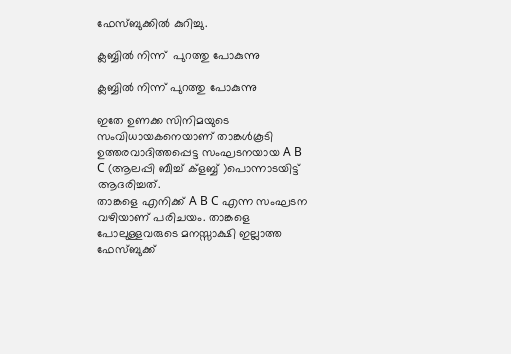ഫേസ്ബുക്കിൽ കുറിച്ചു.

ക്ലബ്ബിൽ നിന്ന്  പുറത്തു പോകുന്നു

ക്ലബ്ബിൽ നിന്ന് പുറത്തു പോകുന്നു

ഇതേ ഉണക്ക സിനിമയുടെ സംവിധായകനെയാണ് താങ്കള്‍കൂടി ഉത്തരവാദിത്തപ്പെട്ട സംഘടനയായ A B C (ആലപ്പി ബീച്ച് ക്‌ളബ്ബ് )പൊന്നാടയിട്ട് ആദരിച്ചത്.
താങ്കളെ എനിക്ക് A B C എന്ന സംഘടന വഴിയാണ് പരിചയം. താങ്കളെ പോലുള്ളവരുടെ മനസ്സാക്ഷി ഇല്ലാത്ത ഫേസ്ബുക്ക്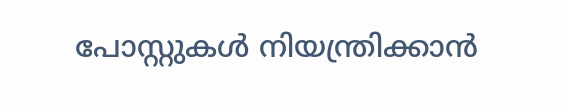പോസ്റ്റുകൾ നിയന്ത്രിക്കാന്‍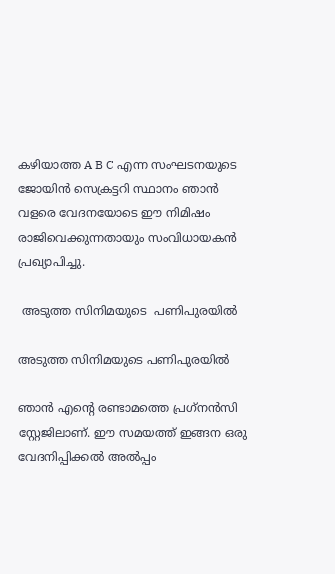കഴിയാത്ത A B C എന്ന സംഘടനയുടെ ജോയിന്‍ സെക്രട്ടറി സ്ഥാനം ഞാന്‍ വളരെ വേദനയോടെ ഈ നിമിഷം രാജിവെക്കുന്നതായും സംവിധായകൻ പ്രഖ്യാപിച്ചു.

 അടുത്ത സിനിമയുടെ  പണിപുരയിൽ

അടുത്ത സിനിമയുടെ പണിപുരയിൽ

ഞാന്‍ എന്റെ രണ്ടാമത്തെ പ്രഗ്‌നന്‍സി സ്റ്റേജിലാണ്. ഈ സമയത്ത് ഇങ്ങന ഒരു വേദനിപ്പിക്കല്‍ അല്‍പ്പം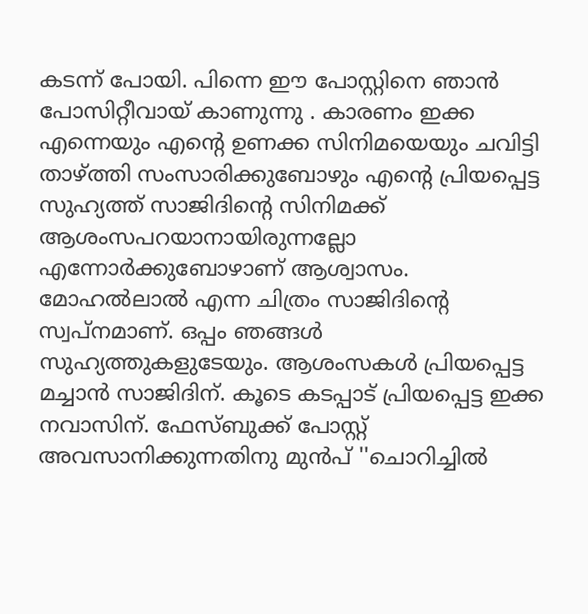കടന്ന് പോയി. പിന്നെ ഈ പോസ്റ്റിനെ ഞാന്‍ പോസിറ്റീവായ് കാണുന്നു . കാരണം ഇക്ക എന്നെയും എന്റെ ഉണക്ക സിനിമയെയും ചവിട്ടി താഴ്ത്തി സംസാരിക്കുബോഴും എന്റെ പ്രിയപ്പെട്ട സുഹ്യത്ത് സാജിദിന്റെ സിനിമക്ക് ആശംസപറയാനായിരുന്നല്ലോ എന്നോര്‍ക്കുബോഴാണ് ആശ്വാസം. മോഹല്‍ലാല്‍ എന്ന ചിത്രം സാജിദിന്റെ സ്വപ്നമാണ്. ഒപ്പം ഞങ്ങള്‍ സുഹ്യത്തുകളുടേയും. ആശംസകള്‍ പ്രിയപ്പെട്ട മച്ചാന്‍ സാജിദിന്. കൂടെ കടപ്പാട് പ്രിയപ്പെട്ട ഇക്ക നവാസിന്. ഫേസ്ബുക്ക് പോസ്റ്റ് അവസാനിക്കുന്നതിനു മുൻപ് ''ചൊറിച്ചില്‍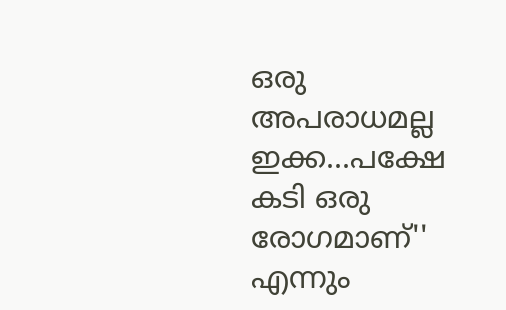ഒരു അപരാധമല്ല ഇക്ക...പക്ഷേ കടി ഒരു രോഗമാണ്'' എന്നും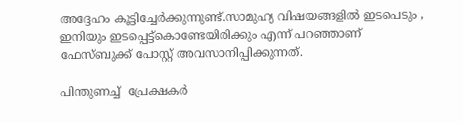അദ്ദേഹം കൂട്ടിച്ചേർക്കുന്നുണ്ട്.സാമുഹ്യ വിഷയങ്ങളില്‍ ഇടപെടും , ഇനിയും ഇടപ്പെട്ട്‌കൊണ്ടേയിരിക്കും എന്ന് പറഞ്ഞാണ് ഫേസ്ബുക്ക് പോസ്റ്റ് അവസാനിപ്പിക്കുന്നത്.

പിന്തുണച്ച്  പ്രേക്ഷകർ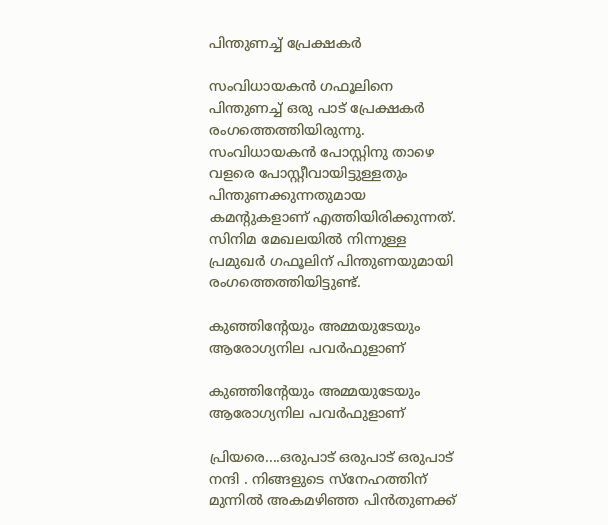പിന്തുണച്ച് പ്രേക്ഷകർ

സംവിധായകൻ ഗഫൂലിനെ പിന്തുണച്ച് ഒരു പാട് പ്രേക്ഷകർ രംഗത്തെത്തിയിരുന്നു. സംവിധായകൻ പോസ്റ്റിനു താഴെ വളരെ പോസ്റ്റീവായിട്ടുള്ളതും പിന്തുണക്കുന്നതുമായ കമന്റുകളാണ് എത്തിയിരിക്കുന്നത്. സിനിമ മേഖലയിൽ നിന്നുള്ള പ്രമുഖർ ഗഫൂലിന് പിന്തുണയുമായി രംഗത്തെത്തിയിട്ടുണ്ട്.

കുഞ്ഞിന്റേയും അമ്മയുടേയും  ആരോഗ്യനില പവർഫുളാണ്

കുഞ്ഞിന്റേയും അമ്മയുടേയും ആരോഗ്യനില പവർഫുളാണ്

പ്രിയരെ....ഒരുപാട് ഒരുപാട് ഒരുപാട് നന്ദി ‌. നിങ്ങളുടെ സ്നേഹത്തിന് മുന്നിൽ അകമഴിഞ്ഞ പിൻതുണക്ക്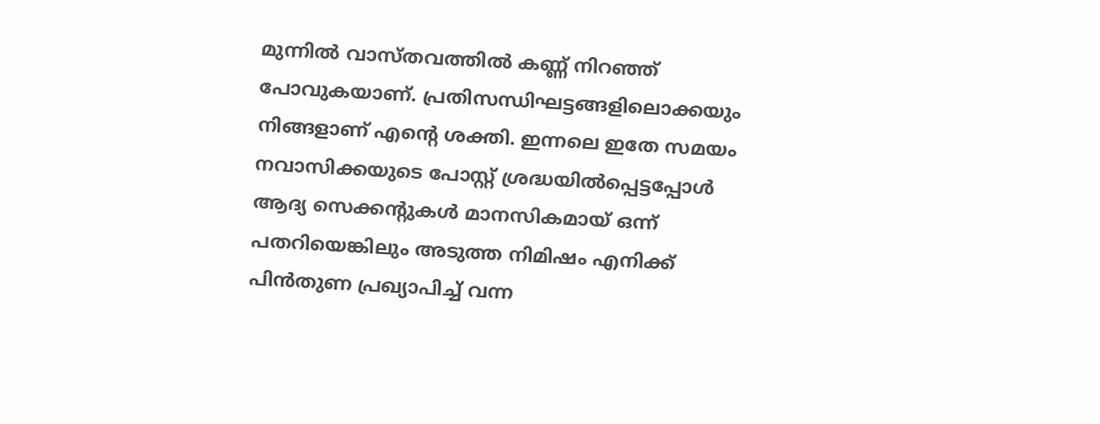മുന്നിൽ വാസ്തവത്തിൽ കണ്ണ് നിറഞ്ഞ് പോവുകയാണ്. പ്രതിസന്ധിഘട്ടങ്ങളിലൊക്കയും നിങ്ങളാണ് എന്റെ ശക്തി. ഇന്നലെ ഇതേ സമയം നവാസിക്കയുടെ പോസ്റ്റ് ശ്രദ്ധയിൽപ്പെട്ടപ്പോൾ ആദ്യ സെക്കന്റുകൾ മാനസികമായ് ഒന്ന് പതറിയെങ്കിലും അടുത്ത നിമിഷം എനിക്ക് പിൻതുണ പ്രഖ്യാപിച്ച് വന്ന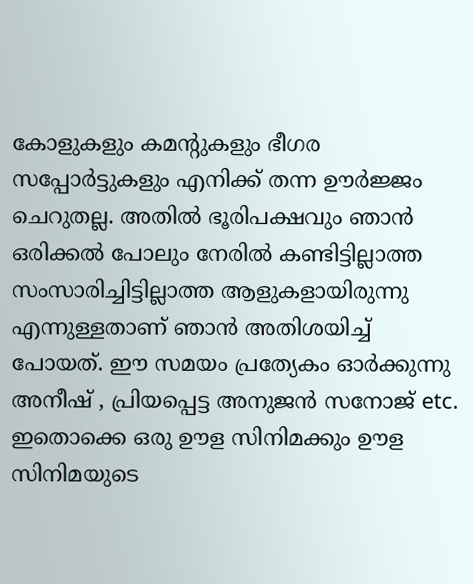കോളുകളും കമന്റുകളും ഭീഗര സപ്പോർട്ടുകളും എനിക്ക് തന്ന ഊർജ്ജം ചെറുതല്ല. അതിൽ ഭൂരിപക്ഷവും ഞാൻ ഒരിക്കൽ പോലും നേരിൽ കണ്ടിട്ടില്ലാത്ത സംസാരിച്ചിട്ടില്ലാത്ത ആളുകളായിരുന്നു എന്നുള്ളതാണ് ഞാൻ അതിശയിച്ച് പോയത്. ഈ സമയം പ്രത്യേകം ഓർക്കുന്നു അനീഷ് , പ്രിയപ്പെട്ട അനുജൻ സനോജ് etc. ഇതൊക്കെ ഒരു ഊള സിനിമക്കും ഊള സിനിമയുടെ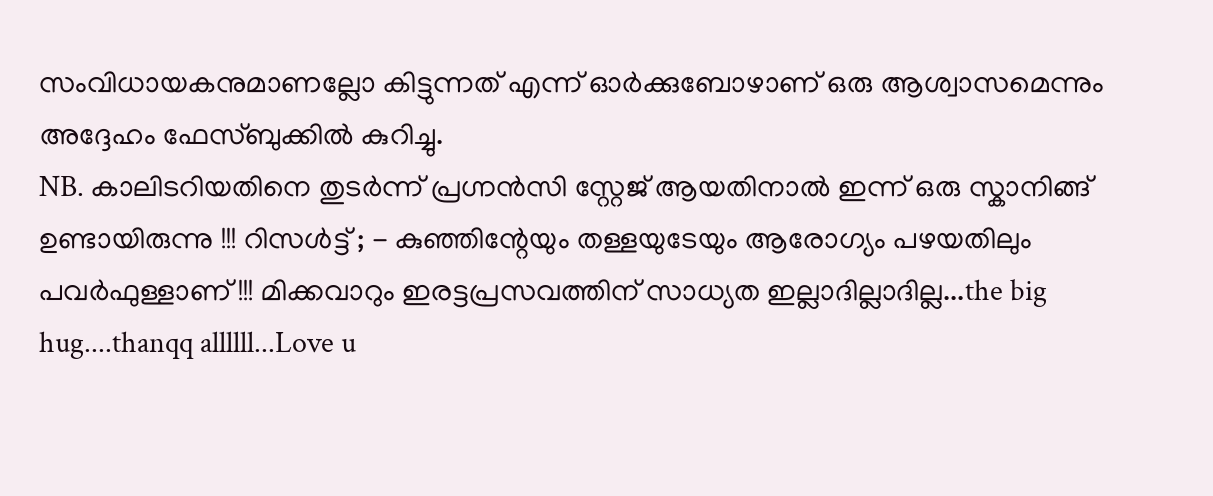സംവിധായകനുമാണല്ലോ കിട്ടുന്നത് എന്ന് ഓർക്കുബോഴാണ് ഒരു ആശ്വാസമെന്നും അദ്ദേഹം ഫേസ്ബുക്കിൽ കുറിച്ചു.
NB. കാലിടറിയതിനെ തുടർന്ന് പ്രഗ്നൻസി സ്റ്റേജ് ആയതിനാൽ ഇന്ന് ഒരു സ്കാനിങ്ങ് ഉണ്ടായിരുന്നു !!! റിസൾട്ട് ; - കുഞ്ഞിന്റേയും തള്ളയുടേയും ആരോഗ്യം പഴയതിലും പവർഫുള്ളാണ് !!! മിക്കവാറും ഇരട്ടപ്രസവത്തിന് സാധ്യത ഇല്ലാദില്ലാദില്ല...the big hug....thanqq allllll...Love u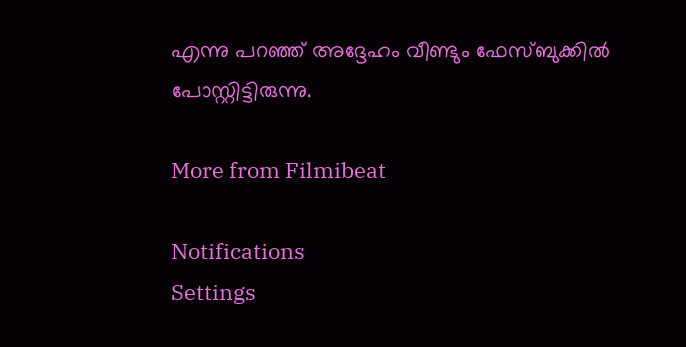എന്നു പറഞ്ഞ് അദ്ദേഹം വീണ്ടും ഫേസ്ബുക്കിൽ പോസ്റ്റിട്ടിരുന്നു.

More from Filmibeat

Notifications
Settings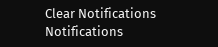Clear Notifications
Notifications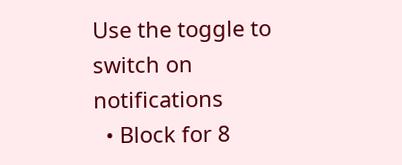Use the toggle to switch on notifications
  • Block for 8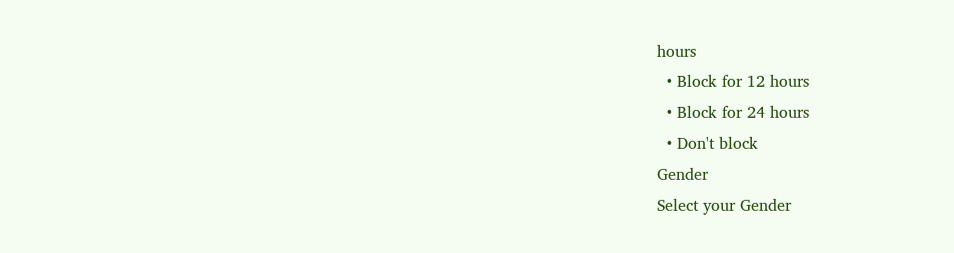hours
  • Block for 12 hours
  • Block for 24 hours
  • Don't block
Gender
Select your Gender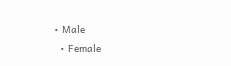• Male
  • Female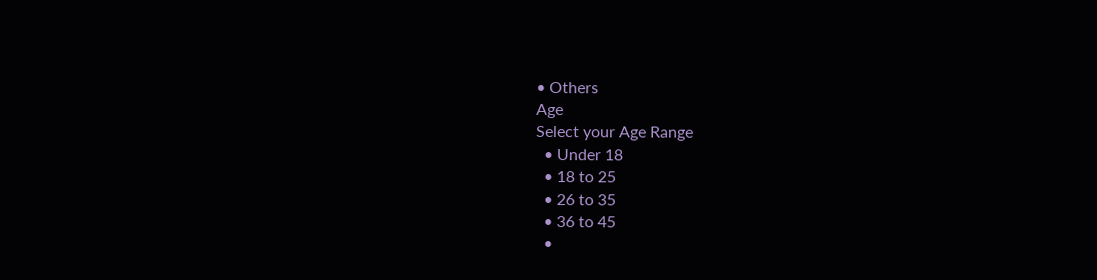• Others
Age
Select your Age Range
  • Under 18
  • 18 to 25
  • 26 to 35
  • 36 to 45
  •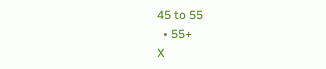45 to 55
  • 55+
X